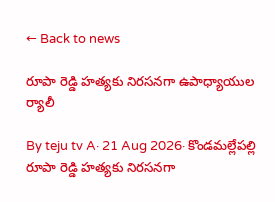← Back to news

రూపా రెడ్డి హత్యకు నిరసనగా ఉపాధ్యాయుల ర్యాలీ

By teju tv A· 21 Aug 2026· కొండమల్లేపల్లి
రూపా రెడ్డి హత్యకు నిరసనగా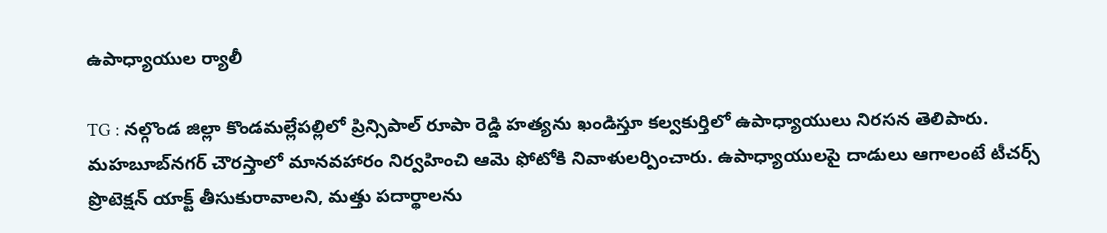ఉపాధ్యాయుల ర్యాలీ

TG : నల్గొండ జిల్లా కొండమల్లేపల్లిలో ప్రిన్సిపాల్ రూపా రెడ్డి హత్యను ఖండిస్తూ కల్వకుర్తిలో ఉపాధ్యాయులు నిరసన తెలిపారు. మహబూబ్‌నగర్ చౌరస్తాలో మానవహారం నిర్వహించి ఆమె ఫోటోకి నివాళులర్పించారు. ఉపాధ్యాయులపై దాడులు ఆగాలంటే టీచర్స్ ప్రొటెక్షన్ యాక్ట్ తీసుకురావాలని, మత్తు పదార్థాలను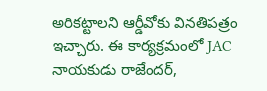అరికట్టాలని ఆర్డీవోకు వినతిపత్రం ఇచ్చారు. ఈ కార్యక్రమంలో JAC నాయకుడు రాజేందర్,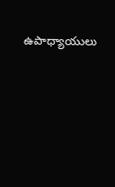ఉపాధ్యాయులు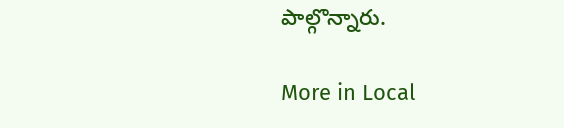పాల్గొన్నారు.

More in Local